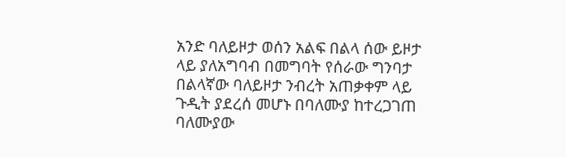አንድ ባለይዞታ ወሰን አልፍ በልላ ሰው ይዞታ ላይ ያለአግባብ በመግባት የሰራው ግንባታ በልላኛው ባለይዞታ ንብረት አጠቃቀም ላይ ጉዲት ያደረሰ መሆኑ በባለሙያ ከተረጋገጠ ባለሙያው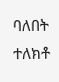ባለበት ተለክቶ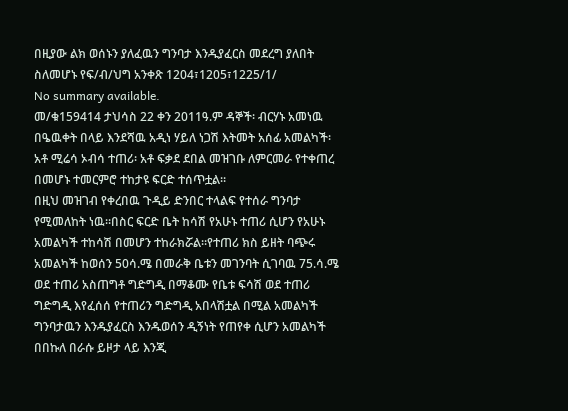በዚያው ልክ ወሰኑን ያለፈዉን ግንባታ እንዱያፈርስ መደረግ ያለበት ስለመሆኑ የፍ/ብ/ህግ አንቀጽ 1204፣1205፣1225/1/
No summary available.
መ/ቁ159414 ታህሳስ 22 ቀን 2011ዓ.ም ዳኞች፡ ብርሃኑ አመነዉ በዔዉቀት በላይ እንደሻዉ አዲነ ሃይለ ነጋሽ እትመት አሰፊ አመልካች፡ አቶ ሚሬሳ ኦብሳ ተጠሪ፡ አቶ ፍቃደ ደበል መዝገቡ ለምርመራ የተቀጠረ በመሆኑ ተመርምሮ ተከታዩ ፍርድ ተሰጥቷል።
በዚህ መዝገብ የቀረበዉ ጉዲይ ድንበር ተላልፍ የተሰራ ግንባታ የሚመለከት ነዉ።በስር ፍርድ ቤት ከሳሽ የአሁኑ ተጠሪ ሲሆን የአሁኑ አመልካች ተከሳሽ በመሆን ተከራክሯል።የተጠሪ ክስ ይዘት ባጭሩ አመልካች ከወሰን 50ሳ.ሜ በመራቅ ቤቱን መገንባት ሲገባዉ 75.ሳ.ሜ ወደ ተጠሪ አስጠግቶ ግድግዲ በማቆሙ የቤቱ ፍሳሽ ወደ ተጠሪ ግድግዲ እየፈሰሰ የተጠሪን ግድግዲ አበላሽቷል በሚል አመልካች ግንባታዉን እንዱያፈርስ እንዱወሰን ዲኝነት የጠየቀ ሲሆን አመልካች በበኩለ በራሱ ይዞታ ላይ እንጂ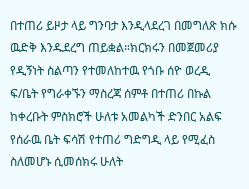በተጠሪ ይዞታ ላይ ግንባታ እንዲላደረገ በመግለጽ ክሱ ዉድቅ እንዱደረግ ጠይቋል።ክርክሩን በመጀመሪያ የዲኝነት ስልጣን የተመለከተዉ የጎቡ ሰዮ ወረዲ ፍ/ቤት የግራቀኙን ማስረጃ ሰምቶ በተጠሪ በኩል ከቀረቡት ምስክሮች ሁለቱ አመልካች ድንበር አልፍ የሰራዉ ቤት ፍሳሽ የተጠሪ ግድግዲ ላይ የሚፈስ ስለመሆኑ ሲመሰክሩ ሁለት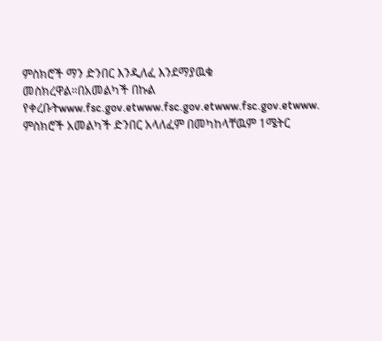ምስክሮች ማን ድንበር እንዲለፈ እንደማያዉቁ መስክረዋል።በአመልካች በኩል የቀረቡትwww.fsc.gov.etwww.fsc.gov.etwww.fsc.gov.etwww.
ምስክሮች አመልካች ድንበር አላለፈም በመካከላቸዉም 1ሜትር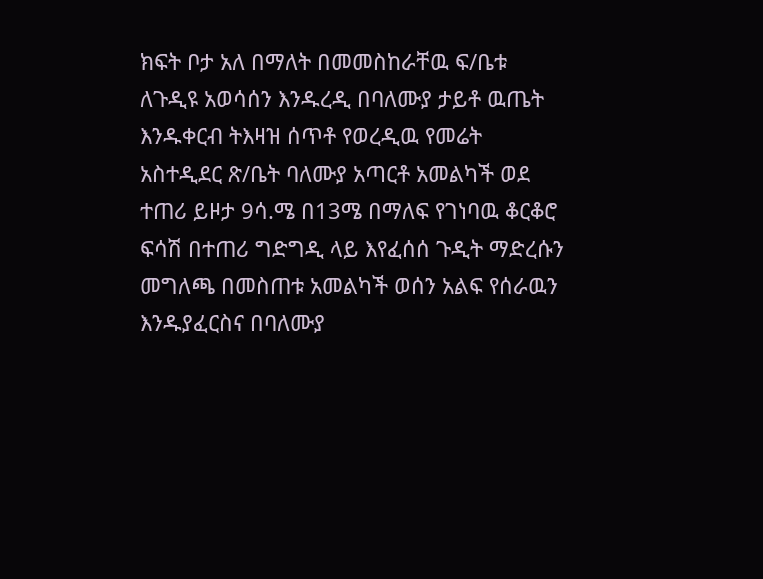ክፍት ቦታ አለ በማለት በመመስከራቸዉ ፍ/ቤቱ ለጉዲዩ አወሳሰን እንዱረዲ በባለሙያ ታይቶ ዉጤት እንዱቀርብ ትእዛዝ ሰጥቶ የወረዲዉ የመሬት አስተዲደር ጽ/ቤት ባለሙያ አጣርቶ አመልካች ወደ ተጠሪ ይዞታ 9ሳ.ሜ በ13ሜ በማለፍ የገነባዉ ቆርቆሮ ፍሳሽ በተጠሪ ግድግዲ ላይ እየፈሰሰ ጉዲት ማድረሱን መግለጫ በመስጠቱ አመልካች ወሰን አልፍ የሰራዉን እንዱያፈርስና በባለሙያ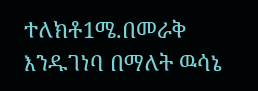ተለክቶ1ሜ.በመራቅ እንዱገነባ በማለት ዉሳኔ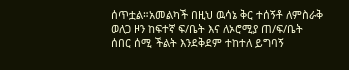ሰጥቷል።አመልካች በዚህ ዉሳኔ ቅር ተሰኝቶ ለምስራቅ ወለጋ ዞን ከፍተኛ ፍ/ቤት እና ለኦሮሚያ ጠ/ፍ/ቤት ሰበር ሰሚ ችልት እንደቅደም ተከተለ ይግባኝ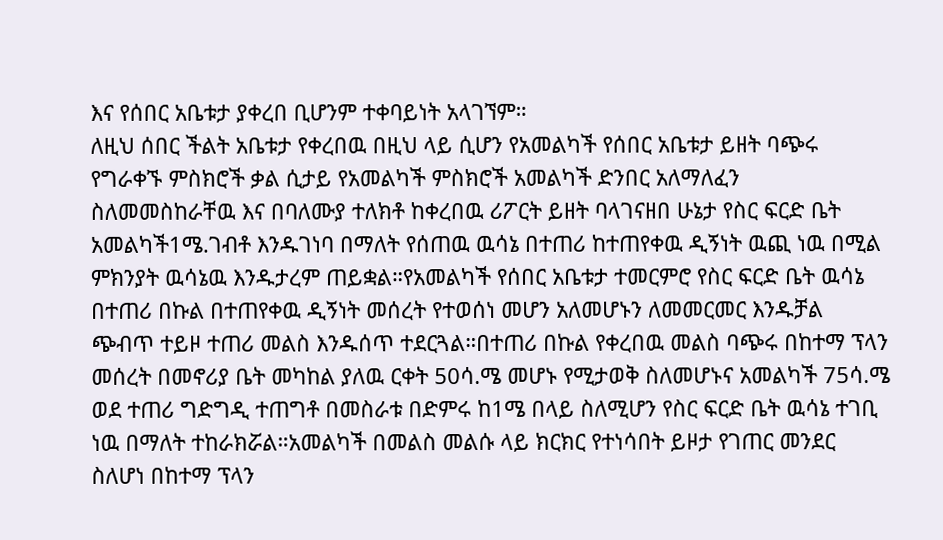እና የሰበር አቤቱታ ያቀረበ ቢሆንም ተቀባይነት አላገኘም።
ለዚህ ሰበር ችልት አቤቱታ የቀረበዉ በዚህ ላይ ሲሆን የአመልካች የሰበር አቤቱታ ይዘት ባጭሩ የግራቀኙ ምስክሮች ቃል ሲታይ የአመልካች ምስክሮች አመልካች ድንበር አለማለፈን ስለመመስከራቸዉ እና በባለሙያ ተለክቶ ከቀረበዉ ሪፖርት ይዘት ባላገናዘበ ሁኔታ የስር ፍርድ ቤት አመልካች1ሜ.ገብቶ እንዱገነባ በማለት የሰጠዉ ዉሳኔ በተጠሪ ከተጠየቀዉ ዲኝነት ዉጪ ነዉ በሚል ምክንያት ዉሳኔዉ እንዱታረም ጠይቋል።የአመልካች የሰበር አቤቱታ ተመርምሮ የስር ፍርድ ቤት ዉሳኔ በተጠሪ በኩል በተጠየቀዉ ዲኝነት መሰረት የተወሰነ መሆን አለመሆኑን ለመመርመር እንዱቻል ጭብጥ ተይዞ ተጠሪ መልስ እንዱሰጥ ተደርጓል።በተጠሪ በኩል የቀረበዉ መልስ ባጭሩ በከተማ ፕላን መሰረት በመኖሪያ ቤት መካከል ያለዉ ርቀት 50ሳ.ሜ መሆኑ የሚታወቅ ስለመሆኑና አመልካች 75ሳ.ሜ ወደ ተጠሪ ግድግዲ ተጠግቶ በመስራቱ በድምሩ ከ1ሜ በላይ ስለሚሆን የስር ፍርድ ቤት ዉሳኔ ተገቢ ነዉ በማለት ተከራክሯል።አመልካች በመልስ መልሱ ላይ ክርክር የተነሳበት ይዞታ የገጠር መንደር ስለሆነ በከተማ ፕላን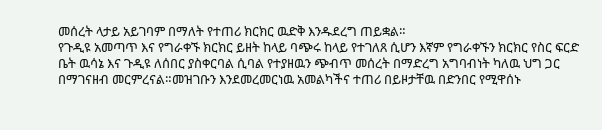መሰረት ላታይ አይገባም በማለት የተጠሪ ክርክር ዉድቅ እንዱደረግ ጠይቋል።
የጉዲዩ አመጣጥ እና የግራቀኙ ክርክር ይዘት ከላይ ባጭሩ ከላይ የተገለጸ ሲሆን እኛም የግራቀኙን ክርክር የስር ፍርድ ቤት ዉሳኔ እና ጉዲዩ ለሰበር ያስቀርባል ሲባል የተያዘዉን ጭብጥ መሰረት በማድረግ አግባብነት ካለዉ ህግ ጋር በማገናዘብ መርምረናል።መዝገቡን እንደመረመርነዉ አመልካችና ተጠሪ በይዞታቸዉ በድንበር የሚዋሰኑ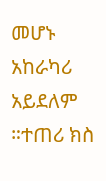መሆኑ አከራካሪ አይደለም ።ተጠሪ ክስ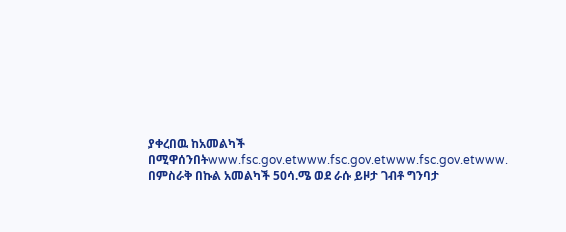ያቀረበዉ ከአመልካች በሚዋሰንበትwww.fsc.gov.etwww.fsc.gov.etwww.fsc.gov.etwww.
በምስራቅ በኩል አመልካች 50ሳ.ሜ ወደ ራሱ ይዞታ ገብቶ ግንባታ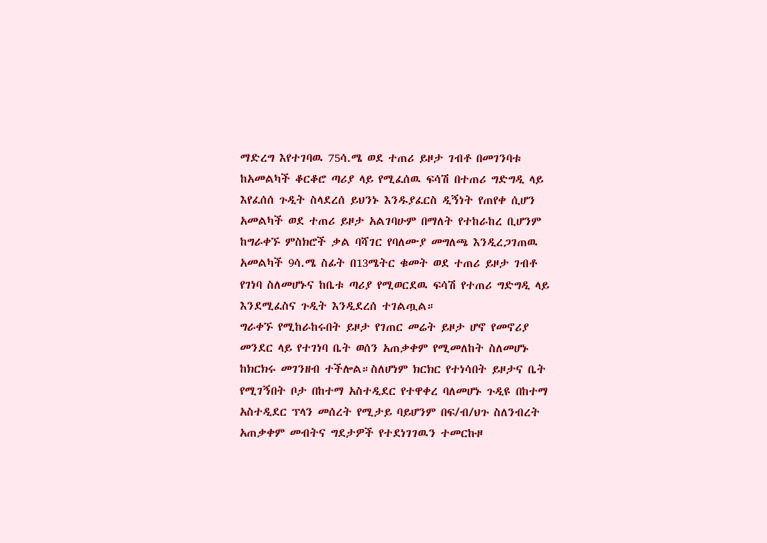ማድረግ እየተገባዉ 75ሳ.ሜ ወደ ተጠሪ ይዞታ ገብቶ በመገንባቱ ከአመልካች ቆርቆሮ ጣሪያ ላይ የሚፈሰዉ ፍሳሽ በተጠሪ ግድግዲ ላይ እየፈሰሰ ጉዲት ስላደረሰ ይህንኑ እንዱያፈርስ ዲኝነት የጠየቀ ሲሆን አመልካች ወደ ተጠሪ ይዞታ አልገባሁም በማለት የተከራከረ ቢሆንም ከግራቀኙ ምስክሮች ቃል ባሻገር የባለሙያ መግለጫ እንዲረጋገጠዉ አመልካች 9ሳ.ሜ ስፊት በ13ሜትር ቁመት ወደ ተጠሪ ይዞታ ገብቶ የገነባ ስለመሆኑና ከቤቱ ጣሪያ የሚወርደዉ ፍሳሽ የተጠሪ ግድግዲ ላይ እንደሚፈስና ጉዲት እንዲደረሰ ተገልጧል።
ግራቀኙ የሚከራከሩበት ይዞታ የገጠር መሬት ይዞታ ሆኖ የመኖሪያ መንደር ላይ የተገነባ ቤት ወሰን አጠቃቀም የሚመለከት ስለመሆኑ ከክርክሩ መገንዘብ ተችሎል።ስለሆነም ክርክር የተነሳበት ይዞታና ቤት የሚገኝበት ቦታ በከተማ አስተዲደር የተዋቀረ ባለመሆኑ ጉዲዩ በከተማ አስተዲደር ፕላን መሰረት የሚታይ ባይሆንም በፍ/ብ/ህጉ ስለንብረት አጠቃቀም መብትና ግደታዎች የተደነገገዉን ተመርኩዞ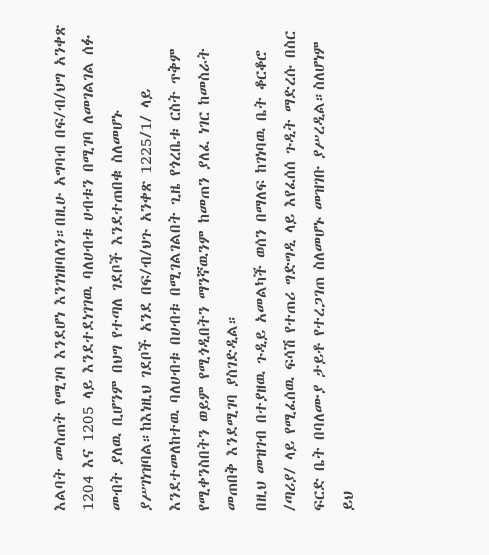እልባት መስጠት የሚገባ እንደሆነ እንገነዘባለን።በዚሁ አግባብ በፍ/ብ/ህግ አንቀጽ 1204 እና 1205 ላይ እንደተደነገገዉ ባለሀብቱ ሀብቱን በሚገባ ለመገልገል ሰፉ መብት ያለዉ ቢሆንም በህግ የተጣለ ገደቦች እንደተጠበቁ ስለመሆኑ ያሥገነዝባል።ከእነዚህ ገደቦች አንደ በፍ/ብ/ህጉ አንቀጽ 1225/1/ ላይ እንደተመለከተዉ ባለሀብቱ በሀብቱ በሚገልገልበት ጊዜ የጎረቤቱ ርስት ጥቅም የሚቀንስበትን ወይም የሚጎዲበትን ማንኛዉንም ከመጠን ያለፈ ነገር ከመስራት መጠበቅ እንደሚገባ ያስገድዲል።
በዚህ መዝገብ በተያዘዉ ጉዲይ አመልካች ወሰን በማለፍ ከገነባዉ ቤት ቆርቆሮ /ጣሪያ/ ላይ የሚፈሰዉ ፍሳሽ የተጠሪ ግድግዲ ላይ እየፈሰሰ ጉዲት ማድረሱ በስር ፍርድ ቤት በባለሙያ ታይቶ የተረጋገጠ ስለመሆኑ መዝገቡ ያሥረዲል።ስለሆነም ይህ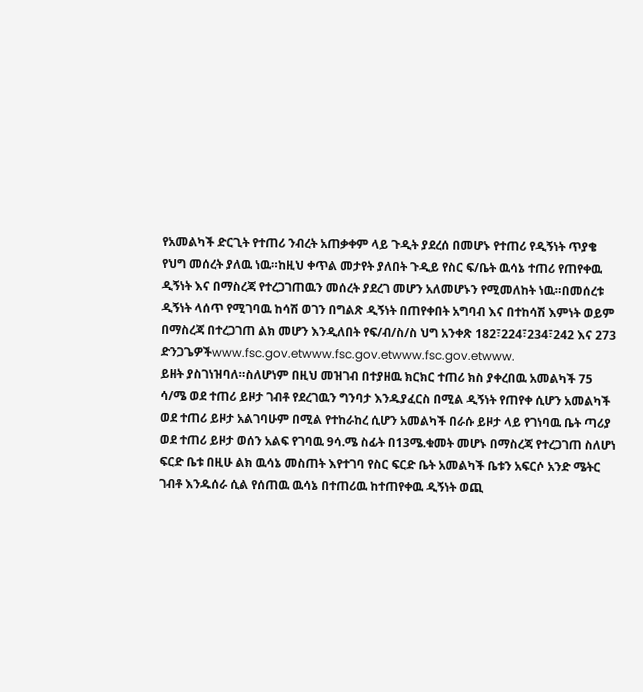የአመልካች ድርጊት የተጠሪ ንብረት አጠቃቀም ላይ ጉዲት ያደረሰ በመሆኑ የተጠሪ የዲኝነት ጥያቄ የህግ መሰረት ያለዉ ነዉ።ከዚህ ቀጥል መታየት ያለበት ጉዲይ የስር ፍ/ቤት ዉሳኔ ተጠሪ የጠየቀዉ ዲኝነት እና በማስረጃ የተረጋገጠዉን መሰረት ያደረገ መሆን አለመሆኑን የሚመለከት ነዉ።በመሰረቱ ዲኝነት ላሰጥ የሚገባዉ ከሳሽ ወገን በግልጽ ዲኝነት በጠየቀበት አግባብ እና በተከሳሽ እምነት ወይም በማስረጃ በተረጋገጠ ልክ መሆን እንዲለበት የፍ/ብ/ስ/ስ ህግ አንቀጽ 182፣224፣234፣242 እና 273 ድንጋጌዎችwww.fsc.gov.etwww.fsc.gov.etwww.fsc.gov.etwww.
ይዘት ያስገነዝባለ።ስለሆነም በዚህ መዝገብ በተያዘዉ ክርክር ተጠሪ ክስ ያቀረበዉ አመልካች 75 ሳ/ሜ ወደ ተጠሪ ይዞታ ገብቶ የደረገዉን ግንባታ እንዱያፈርስ በሚል ዲኝነት የጠየቀ ሲሆን አመልካች ወደ ተጠሪ ይዞታ አልገባሁም በሚል የተከራከረ ሲሆን አመልካች በራሱ ይዞታ ላይ የገነባዉ ቤት ጣሪያ ወደ ተጠሪ ይዞታ ወሰን አልፍ የገባዉ 9ሳ.ሜ ስፊት በ13ሜ.ቁመት መሆኑ በማስረጃ የተረጋገጠ ስለሆነ ፍርድ ቤቱ በዚሁ ልክ ዉሳኔ መስጠት እየተገባ የስር ፍርድ ቤት አመልካች ቤቱን አፍርሶ አንድ ሜትር ገብቶ እንዱሰራ ሲል የሰጠዉ ዉሳኔ በተጠሪዉ ከተጠየቀዉ ዲኝነት ወጪ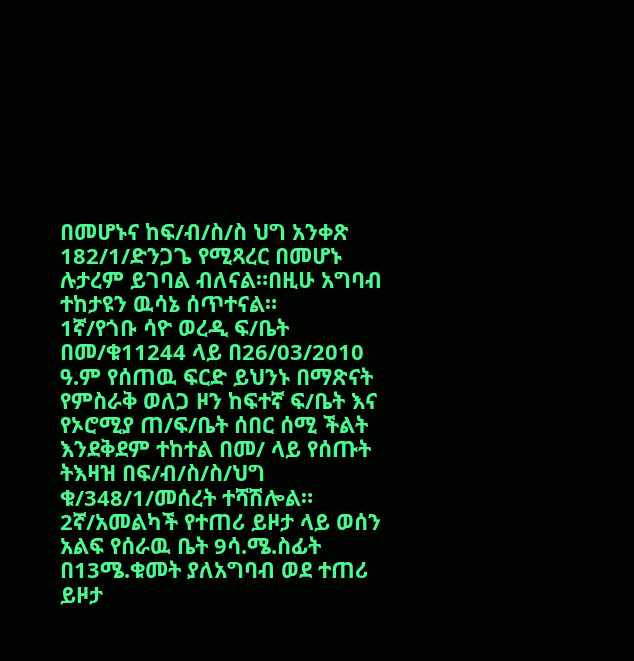በመሆኑና ከፍ/ብ/ስ/ስ ህግ አንቀጽ 182/1/ድንጋጌ የሚጻረር በመሆኑ ሉታረም ይገባል ብለናል።በዚሁ አግባብ ተከታዩን ዉሳኔ ሰጥተናል።
1ኛ/የጎቡ ሳዮ ወረዲ ፍ/ቤት በመ/ቁ11244 ላይ በ26/03/2010 ዓ.ም የሰጠዉ ፍርድ ይህንኑ በማጽናት የምስራቅ ወለጋ ዞን ከፍተኛ ፍ/ቤት እና የኦሮሚያ ጠ/ፍ/ቤት ሰበር ሰሚ ችልት እንደቅደም ተከተል በመ/ ላይ የሰጡት ትእዛዝ በፍ/ብ/ስ/ስ/ህግ ቁ/348/1/መሰረት ተሻሽሎል።
2ኛ/አመልካች የተጠሪ ይዞታ ላይ ወሰን አልፍ የሰራዉ ቤት 9ሳ.ሜ.ስፊት በ13ሜ.ቁመት ያለአግባብ ወደ ተጠሪ ይዞታ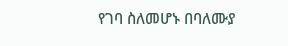የገባ ስለመሆኑ በባለሙያ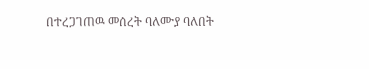በተረጋገጠዉ መሰረት ባለሙያ ባለበት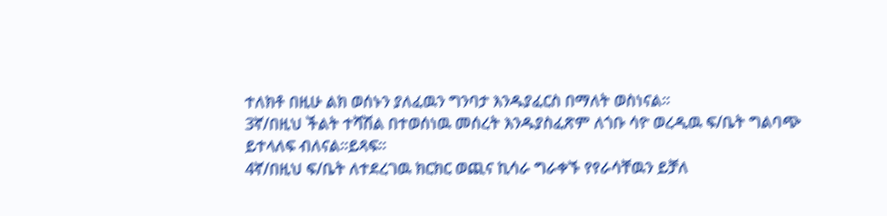ተለክቶ በዚሁ ልክ ወሰኑን ያለፈዉን ግንባታ እንዱያፈርስ በማለት ወስነናል።
3ኛ/በዚህ ችልት ተሻሽል በተወሰነዉ መሰረት እንዱያስፈጽም ለጎቡ ሳዮ ወረዲዉ ፍ/ቤት ግልባጭ ይተላለፍ ብለናል።ይጻፍ።
4ኛ/በዚህ ፍ/ቤት ለተደረገዉ ክርክር ወጪና ኪሳራ ግራቀኙ የየራሳቸዉን ይቻለ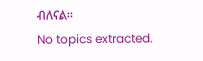ብለናል።
No topics extracted.